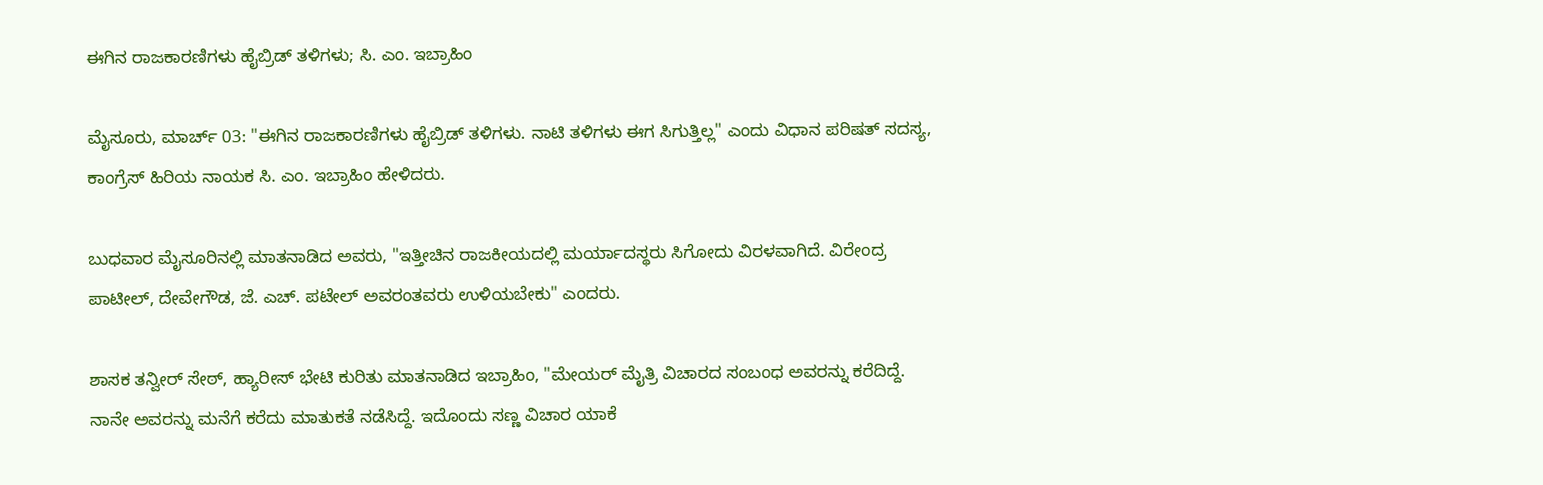ಈಗಿನ ರಾಜಕಾರಣಿಗಳು ಹೈಬ್ರಿಡ್ ತಳಿಗಳು; ಸಿ. ಎಂ. ಇಬ್ರಾಹಿಂ

ಮೈಸೂರು, ಮಾರ್ಚ್ 03: "ಈಗಿನ ರಾಜಕಾರಣಿಗಳು ಹೈಬ್ರಿಡ್‌ ತಳಿಗಳು. ನಾಟಿ ತಳಿಗಳು ಈಗ ಸಿಗುತ್ತಿಲ್ಲ" ಎಂದು ವಿಧಾನ ಪರಿಷತ್ ಸದಸ್ಯ, ಕಾಂಗ್ರೆಸ್ ಹಿರಿಯ ನಾಯಕ ಸಿ. ಎಂ. ಇಬ್ರಾಹಿಂ ಹೇಳಿದರು.

ಬುಧವಾರ ಮೈಸೂರಿನಲ್ಲಿ ಮಾತನಾಡಿದ ಅವರು, "ಇತ್ತೀಚಿನ ರಾಜಕೀಯದಲ್ಲಿ ಮರ್ಯಾದಸ್ಥರು ಸಿಗೋದು ವಿರಳವಾಗಿದೆ. ವಿರೇಂದ್ರ ಪಾಟೀಲ್, ದೇವೇಗೌಡ, ಜೆ. ಎಚ್. ಪಟೇಲ್‌ ಅವರಂತವರು ಉಳಿಯಬೇಕು" ಎಂದರು.

ಶಾಸಕ ತನ್ವೀರ್ ಸೇಠ್, ಹ್ಯಾರೀಸ್ ಭೇಟಿ ಕುರಿತು ಮಾತನಾಡಿದ ಇಬ್ರಾಹಿಂ, "ಮೇಯರ್ ಮೈತ್ರಿ ವಿಚಾರದ ಸಂಬಂಧ ಅವರನ್ನು ಕರೆದಿದ್ದೆ. ನಾನೇ ಅವರನ್ನು ಮನೆಗೆ ಕರೆದು ಮಾತುಕತೆ ನಡೆಸಿದ್ದೆ. ಇದೊಂದು ಸಣ್ಣ ವಿಚಾರ ಯಾಕೆ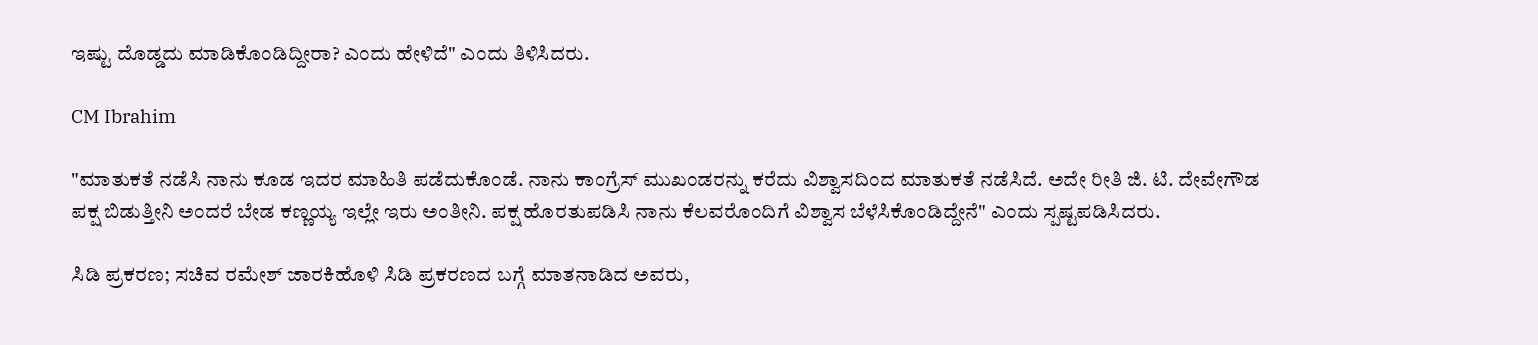ಇಷ್ಟು ದೊಡ್ಡದು ಮಾಡಿಕೊಂಡಿದ್ದೀರಾ? ಎಂದು ಹೇಳಿದೆ" ಎಂದು ತಿಳಿಸಿದರು.

CM Ibrahim

"ಮಾತುಕತೆ ನಡೆಸಿ ನಾನು ಕೂಡ ಇದರ ಮಾಹಿತಿ ಪಡೆದುಕೊಂಡೆ. ನಾನು ಕಾಂಗ್ರೆಸ್ ಮುಖಂಡರನ್ನು ಕರೆದು ವಿಶ್ವಾಸದಿಂದ ಮಾತುಕತೆ ನಡೆಸಿದೆ. ಅದೇ ರೀತಿ ಜಿ. ಟಿ. ದೇವೇಗೌಡ ಪಕ್ಷ ಬಿಡುತ್ತೀನಿ ಅಂದರೆ ಬೇಡ ಕಣ್ಣಯ್ಯ ಇಲ್ಲೇ ಇರು ಅಂತೀನಿ. ಪಕ್ಷ ಹೊರತುಪಡಿಸಿ ನಾನು ಕೆಲವರೊಂದಿಗೆ ವಿಶ್ವಾಸ ಬೆಳೆಸಿಕೊಂಡಿದ್ದೇನೆ" ಎಂದು ಸ್ಪಷ್ಟಪಡಿಸಿದರು.

ಸಿಡಿ ಪ್ರಕರಣ; ಸಚಿವ ರಮೇಶ್ ಜಾರಕಿಹೊಳಿ ಸಿಡಿ ಪ್ರಕರಣದ ಬಗ್ಗೆ ಮಾತನಾಡಿದ ಅವರು,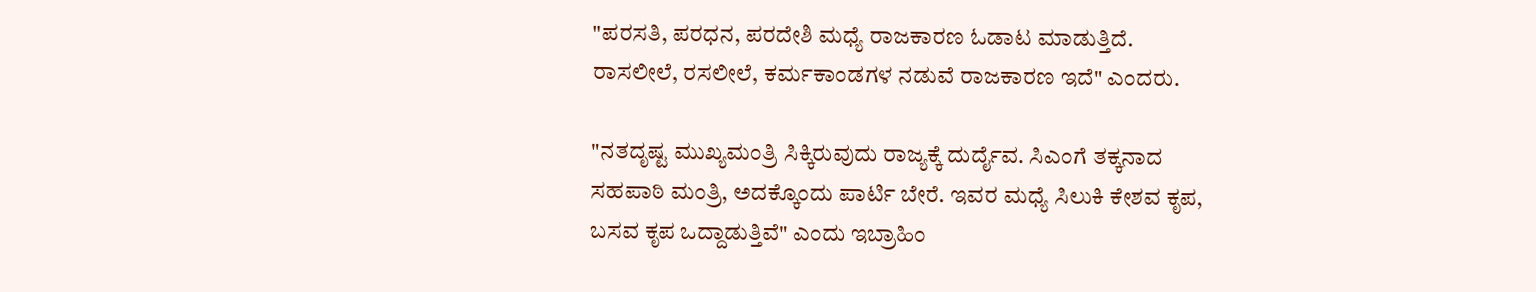"ಪರಸತಿ, ಪರಧನ, ಪರದೇಶಿ ಮಧ್ಯೆ ರಾಜಕಾರಣ ಓಡಾಟ ಮಾಡುತ್ತಿದೆ. ರಾಸಲೀಲೆ, ರಸಲೀಲೆ, ಕರ್ಮಕಾಂಡಗಳ ನಡುವೆ ರಾಜಕಾರಣ ಇದೆ" ಎಂದರು.

"ನತದೃಷ್ಟ ಮುಖ್ಯಮಂತ್ರಿ ಸಿಕ್ಕಿರುವುದು ರಾಜ್ಯಕ್ಕೆ ದುರ್ದೈವ. ಸಿಎಂಗೆ ತಕ್ಕನಾದ ಸಹಪಾಠಿ ಮಂತ್ರಿ, ಅದಕ್ಕೊಂದು ಪಾರ್ಟಿ ಬೇರೆ. ಇವರ ಮಧ್ಯೆ ಸಿಲುಕಿ ಕೇಶವ ಕೃಪ, ಬಸವ ಕೃಪ ಒದ್ದಾಡುತ್ತಿವೆ" ಎಂದು ಇಬ್ರಾಹಿಂ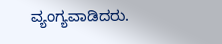ವ್ಯಂಗ್ಯವಾಡಿದರು.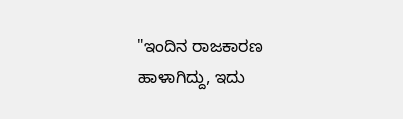"ಇಂದಿನ ರಾಜಕಾರಣ ಹಾಳಾಗಿದ್ದು, ಇದು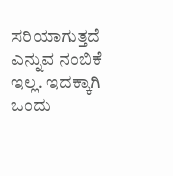ಸರಿಯಾಗುತ್ತದೆ ಎನ್ನುವ ನಂಬಿಕೆ ಇಲ್ಲ. ಇದಕ್ಕಾಗಿ ಒಂದು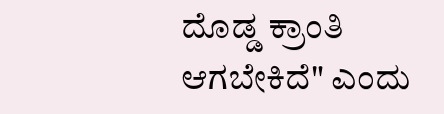ದೊಡ್ಡ ಕ್ರಾಂತಿ ಆಗಬೇಕಿದೆ" ಎಂದು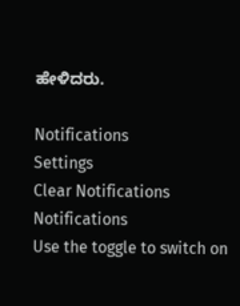ಹೇಳಿದರು.

Notifications
Settings
Clear Notifications
Notifications
Use the toggle to switch on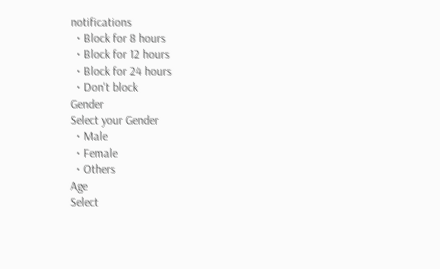notifications
  • Block for 8 hours
  • Block for 12 hours
  • Block for 24 hours
  • Don't block
Gender
Select your Gender
  • Male
  • Female
  • Others
Age
Select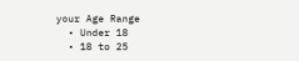your Age Range
  • Under 18
  • 18 to 25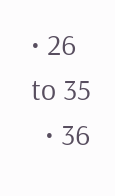• 26 to 35
  • 36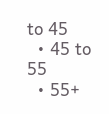to 45
  • 45 to 55
  • 55+